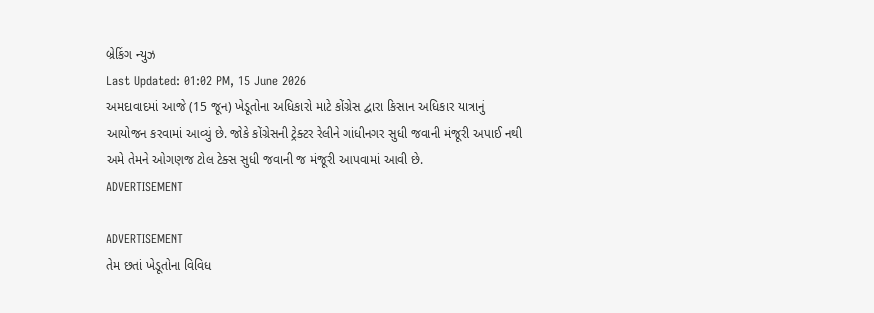બ્રેકિંગ ન્યુઝ
Last Updated: 01:02 PM, 15 June 2026
અમદાવાદમાં આજે (15 જૂન) ખેડૂતોના અધિકારો માટે કોંગ્રેસ દ્વારા કિસાન અધિકાર યાત્રાનું આયોજન કરવામાં આવ્યું છે. જોકે કોંગ્રેસની ટ્રેક્ટર રેલીને ગાંધીનગર સુધી જવાની મંજૂરી અપાઈ નથી અમે તેમને ઓગણજ ટોલ ટેક્સ સુધી જવાની જ મંજૂરી આપવામાં આવી છે.
ADVERTISEMENT

ADVERTISEMENT
તેમ છતાં ખેડૂતોના વિવિધ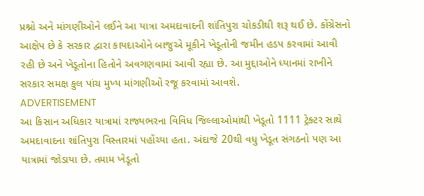પ્રશ્નો અને માંગણીઓને લઈને આ યાત્રા અમદાવાદની શાંતિપુરા ચોકડીથી શરૂ થઈ છે. કોંગ્રેસનો આક્ષેપ છે કે સરકાર દ્વારા કાયદાઓને બાજુએ મૂકીને ખેડૂતોની જમીન હડપ કરવામાં આવી રહી છે અને ખેડૂતોના હિતોને અવગણવામાં આવી રહ્યા છે. આ મુદ્દાઓને ધ્યાનમાં રાખીને સરકાર સમક્ષ કુલ પાંચ મુખ્ય માંગણીઓ રજૂ કરવામાં આવશે.
ADVERTISEMENT
આ કિસાન અધિકાર યાત્રામાં રાજ્યભરના વિવિધ જિલ્લાઓમાંથી ખેડૂતો 1111 ટ્રેક્ટર સાથે અમદાવાદના શાંતિપુરા વિસ્તારમાં પહોંચ્યા હતા. અંદાજે 20થી વધુ ખેડૂત સંગઠનો પણ આ યાત્રામાં જોડાયા છે. તમામ ખેડૂતો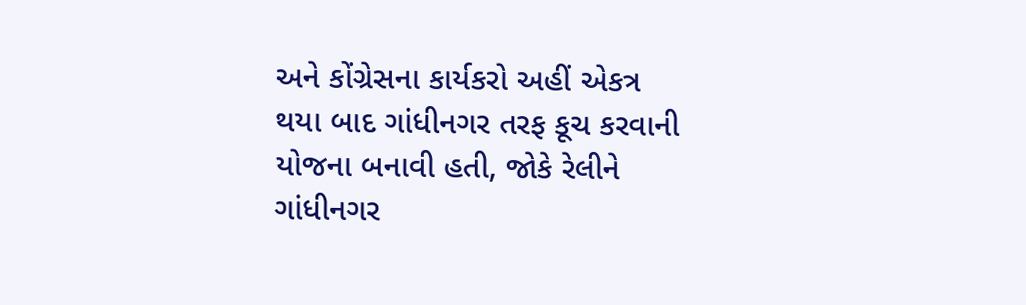અને કોંગ્રેસના કાર્યકરો અહીં એકત્ર થયા બાદ ગાંધીનગર તરફ કૂચ કરવાની યોજના બનાવી હતી, જોકે રેલીને ગાંધીનગર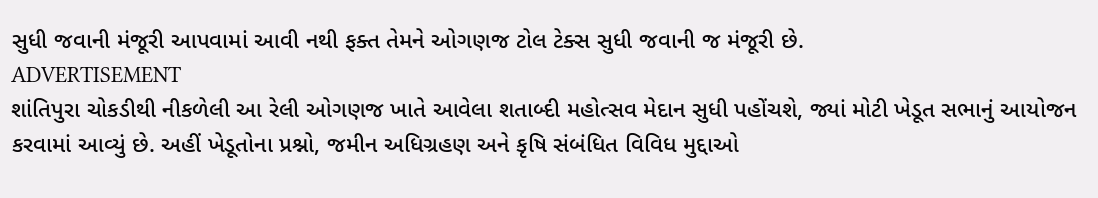સુધી જવાની મંજૂરી આપવામાં આવી નથી ફક્ત તેમને ઓગણજ ટોલ ટેક્સ સુધી જવાની જ મંજૂરી છે.
ADVERTISEMENT
શાંતિપુરા ચોકડીથી નીકળેલી આ રેલી ઓગણજ ખાતે આવેલા શતાબ્દી મહોત્સવ મેદાન સુધી પહોંચશે, જ્યાં મોટી ખેડૂત સભાનું આયોજન કરવામાં આવ્યું છે. અહીં ખેડૂતોના પ્રશ્નો, જમીન અધિગ્રહણ અને કૃષિ સંબંધિત વિવિધ મુદ્દાઓ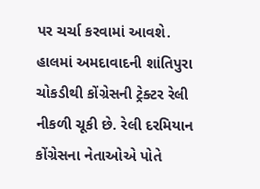પર ચર્ચા કરવામાં આવશે. હાલમાં અમદાવાદની શાંતિપુરા ચોકડીથી કોંગ્રેસની ટ્રેક્ટર રેલી નીકળી ચૂકી છે. રેલી દરમિયાન કોંગ્રેસના નેતાઓએ પોતે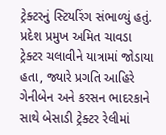ટ્રેક્ટરનું સ્ટિયરિંગ સંભાળ્યું હતું. પ્રદેશ પ્રમુખ અમિત ચાવડા ટ્રેક્ટર ચલાવીને યાત્રામાં જોડાયા હતા, જ્યારે પ્રગતિ આહિરે ગેનીબેન અને કરસન ભાદરકાને સાથે બેસાડી ટ્રેક્ટર રેલીમાં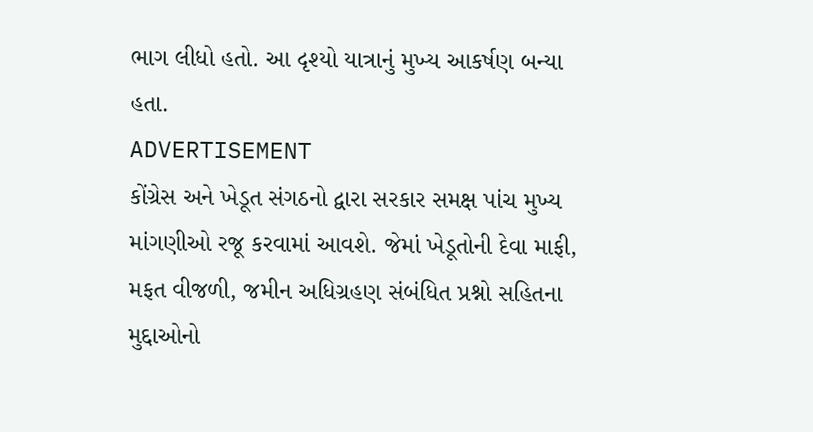ભાગ લીધો હતો. આ દૃશ્યો યાત્રાનું મુખ્ય આકર્ષણ બન્યા હતા.
ADVERTISEMENT
કોંગ્રેસ અને ખેડૂત સંગઠનો દ્વારા સરકાર સમક્ષ પાંચ મુખ્ય માંગણીઓ રજૂ કરવામાં આવશે. જેમાં ખેડૂતોની દેવા માફી, મફત વીજળી, જમીન અધિગ્રહણ સંબંધિત પ્રશ્નો સહિતના મુદ્દાઓનો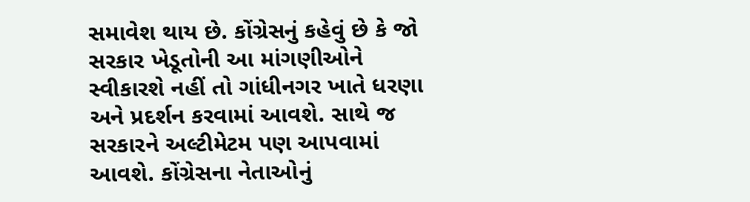સમાવેશ થાય છે. કોંગ્રેસનું કહેવું છે કે જો સરકાર ખેડૂતોની આ માંગણીઓને સ્વીકારશે નહીં તો ગાંધીનગર ખાતે ધરણા અને પ્રદર્શન કરવામાં આવશે. સાથે જ સરકારને અલ્ટીમેટમ પણ આપવામાં આવશે. કોંગ્રેસના નેતાઓનું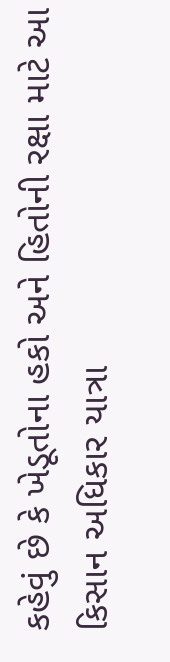કહેવું છે કે ખેડૂતોના હકો અને હિતોની રક્ષા માટે આ કિસાન અધિકાર યાત્રા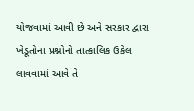યોજવામાં આવી છે અને સરકાર દ્વારા ખેડૂતોના પ્રશ્નોનો તાત્કાલિક ઉકેલ લાવવામાં આવે તે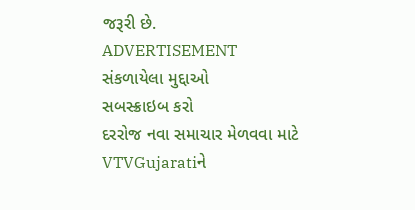જરૂરી છે.
ADVERTISEMENT
સંકળાયેલા મુદ્દાઓ
સબસ્ક્રાઇબ કરો
દરરોજ નવા સમાચાર મેળવવા માટે VTVGujaratiને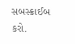સબસ્ક્રાઈબ કરો.